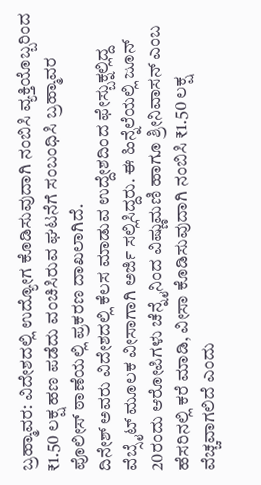ಬ್ರಹ್ಮಾವರ: ವಿದೇಶದಲ್ಲಿ ಉದ್ಯೋಗ ಕೊಡಿಸುವುದಾಗಿ ನಂಬಿಸಿ ವ್ಯಕ್ತಿಯೊಬ್ಬರಿಂದ ₹1.50 ಲಕ್ಷ ಹಣ ಪಡೆದು ವಂಚಿಸಿರುವ ಘಟನೆಗೆ ಸಂಬಂಧಿಸಿ ಬ್ರಹ್ಮಾವರ ಪೊಲೀಸ್ ಠಾಣೆಯಲ್ಲಿ ಪ್ರಕರಣ ದಾಖಲಾಗಿದೆ.
ದಿನೇಶ್ ಅವರು ವಿದೇಶದಲ್ಲಿ ಕೆಲಸ ಮಾಡುವ ಉದ್ದೇಶದಿಂದ ಫೇಸ್ಬುಕ್ನಲ್ಲಿದ್ದ ವೆಬ್ಸೈಟ್ ಮೂಲಕ ವೀಸಾಗಾಗಿ ಅರ್ಜಿ ಸಲ್ಲಿಸಿದ್ದರು. ಈ ಹಿನ್ನೆಲೆಯಲ್ಲಿ ಜೂನ್ 20ರಂದು ಆರೋಪಿಗಳು ಚೆನ್ನೈನಿಂದ ವಿಷ್ಣುಮಣಿ ಹಾಗೂ ಶ್ರೀನಿವಾಸನ್ ಎಂಬ ಹೆಸರಿನಲ್ಲಿ ಕರೆ ಮಾಡಿ, ವೀಸಾ ಕೊಡಿಸುವುದಾಗಿ ನಂಬಿಸಿ ₹1.50 ಲಕ್ಷ ವೆಚ್ಚವಾಗಲಿದೆ ಎಂದು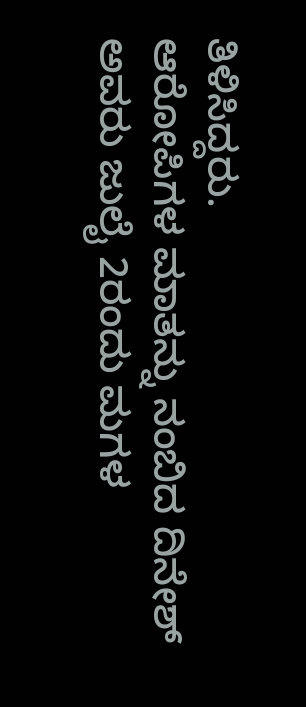ತಿಳಿಸಿದ್ದರು.
ಆರೋಪಿಗಳ ಮಾತನ್ನು ನಂಬಿದ ದಿನೇಶ್ ಅವರು ಜುಲೈ 2ರಂದು ಮಗಳ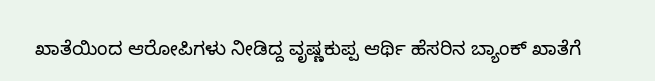ಖಾತೆಯಿಂದ ಆರೋಪಿಗಳು ನೀಡಿದ್ದ ವೃಷ್ಣಕುಪ್ಪ ಆರ್ಥಿ ಹೆಸರಿನ ಬ್ಯಾಂಕ್ ಖಾತೆಗೆ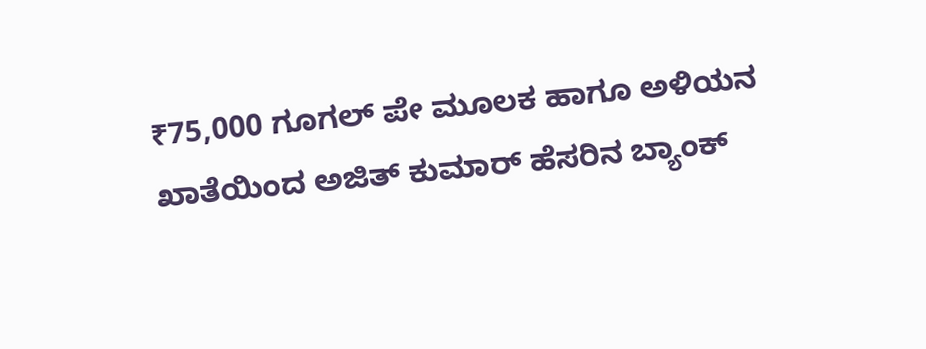₹75,000 ಗೂಗಲ್ ಪೇ ಮೂಲಕ ಹಾಗೂ ಅಳಿಯನ ಖಾತೆಯಿಂದ ಅಜಿತ್ ಕುಮಾರ್ ಹೆಸರಿನ ಬ್ಯಾಂಕ್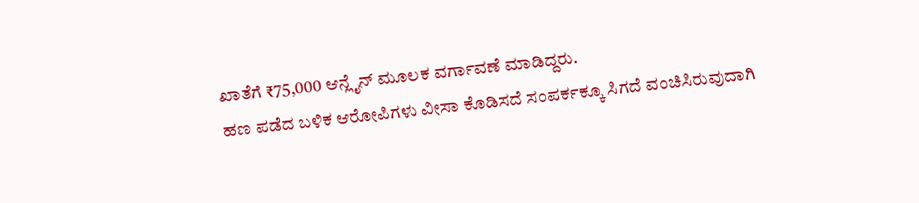ಖಾತೆಗೆ ₹75,000 ಆನ್ಲೈನ್ ಮೂಲಕ ವರ್ಗಾವಣೆ ಮಾಡಿದ್ದರು.
ಹಣ ಪಡೆದ ಬಳಿಕ ಆರೋಪಿಗಳು ವೀಸಾ ಕೊಡಿಸದೆ ಸಂಪರ್ಕಕ್ಕೂ ಸಿಗದೆ ವಂಚಿಸಿರುವುದಾಗಿ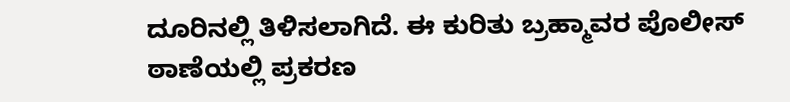ದೂರಿನಲ್ಲಿ ತಿಳಿಸಲಾಗಿದೆ. ಈ ಕುರಿತು ಬ್ರಹ್ಮಾವರ ಪೊಲೀಸ್ ಠಾಣೆಯಲ್ಲಿ ಪ್ರಕರಣ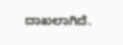ದಾಖಲಾಗಿದೆ.